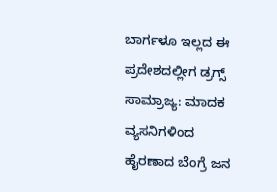ಬಾರ್ಗಳೂ ಇಲ್ಲದ ಈ ಪ್ರದೇಶದಲ್ಲೀಗ ಡ್ರಗ್ಸ್ ಸಾಮ್ರಾಜ್ಯ: ಮಾದಕ ವ್ಯಸನಿಗಳಿಂದ ಹೈರಣಾದ ಬೆಂಗ್ರೆ ಜನ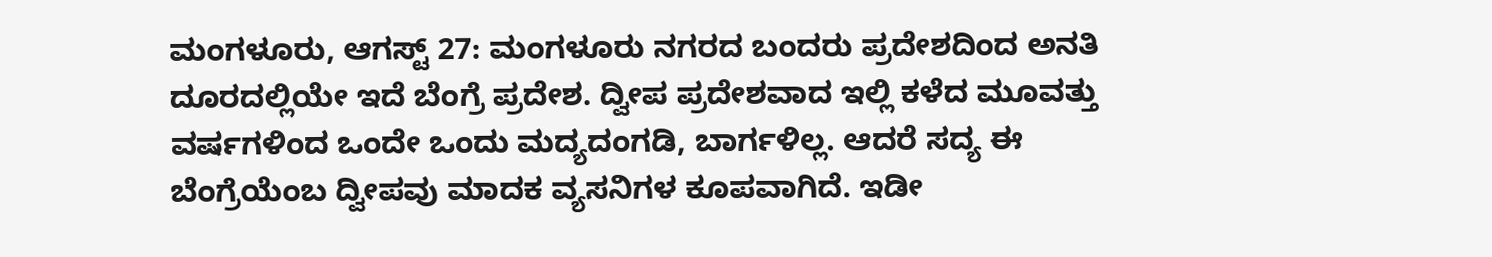ಮಂಗಳೂರು, ಆಗಸ್ಟ್ 27: ಮಂಗಳೂರು ನಗರದ ಬಂದರು ಪ್ರದೇಶದಿಂದ ಅನತಿ ದೂರದಲ್ಲಿಯೇ ಇದೆ ಬೆಂಗ್ರೆ ಪ್ರದೇಶ. ದ್ವೀಪ ಪ್ರದೇಶವಾದ ಇಲ್ಲಿ ಕಳೆದ ಮೂವತ್ತು ವರ್ಷಗಳಿಂದ ಒಂದೇ ಒಂದು ಮದ್ಯದಂಗಡಿ, ಬಾರ್ಗಳಿಲ್ಲ. ಆದರೆ ಸದ್ಯ ಈ ಬೆಂಗ್ರೆಯೆಂಬ ದ್ವೀಪವು ಮಾದಕ ವ್ಯಸನಿಗಳ ಕೂಪವಾಗಿದೆ. ಇಡೀ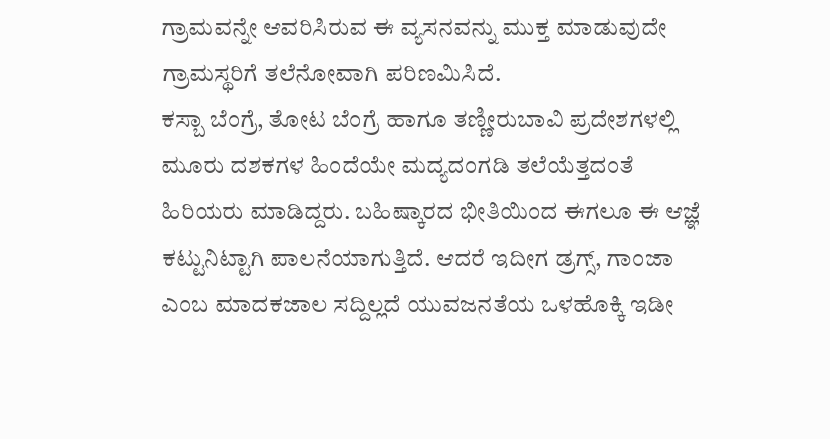ಗ್ರಾಮವನ್ನೇ ಆವರಿಸಿರುವ ಈ ವ್ಯಸನವನ್ನು ಮುಕ್ತ ಮಾಡುವುದೇ ಗ್ರಾಮಸ್ಥರಿಗೆ ತಲೆನೋವಾಗಿ ಪರಿಣಮಿಸಿದೆ.
ಕಸ್ಬಾ ಬೆಂಗ್ರೆ, ತೋಟ ಬೆಂಗ್ರೆ ಹಾಗೂ ತಣ್ಣೀರುಬಾವಿ ಪ್ರದೇಶಗಳಲ್ಲಿ ಮೂರು ದಶಕಗಳ ಹಿಂದೆಯೇ ಮದ್ಯದಂಗಡಿ ತಲೆಯೆತ್ತದಂತೆ ಹಿರಿಯರು ಮಾಡಿದ್ದರು. ಬಹಿಷ್ಕಾರದ ಭೀತಿಯಿಂದ ಈಗಲೂ ಈ ಆಜ್ಞೆ ಕಟ್ಟುನಿಟ್ಟಾಗಿ ಪಾಲನೆಯಾಗುತ್ತಿದೆ. ಆದರೆ ಇದೀಗ ಡ್ರಗ್ಸ್, ಗಾಂಜಾ ಎಂಬ ಮಾದಕಜಾಲ ಸದ್ದಿಲ್ಲದೆ ಯುವಜನತೆಯ ಒಳಹೊಕ್ಕಿ ಇಡೀ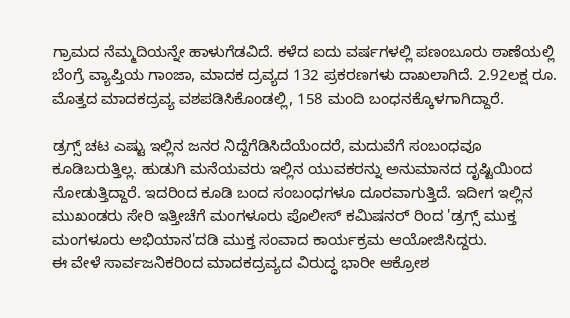ಗ್ರಾಮದ ನೆಮ್ಮದಿಯನ್ನೇ ಹಾಳುಗೆಡವಿದೆ. ಕಳೆದ ಐದು ವರ್ಷಗಳಲ್ಲಿ ಪಣಂಬೂರು ಠಾಣೆಯಲ್ಲಿ ಬೆಂಗ್ರೆ ವ್ಯಾಪ್ತಿಯ ಗಾಂಜಾ, ಮಾದಕ ದ್ರವ್ಯದ 132 ಪ್ರಕರಣಗಳು ದಾಖಲಾಗಿದೆ. 2.92ಲಕ್ಷ ರೂ. ಮೊತ್ತದ ಮಾದಕದ್ರವ್ಯ ವಶಪಡಿಸಿಕೊಂಡಲ್ಲಿ, 158 ಮಂದಿ ಬಂಧನಕ್ಕೊಳಗಾಗಿದ್ದಾರೆ.

ಡ್ರಗ್ಸ್ ಚಟ ಎಷ್ಟು ಇಲ್ಲಿನ ಜನರ ನಿದ್ದೆಗೆಡಿಸಿದೆಯೆಂದರೆ, ಮದುವೆಗೆ ಸಂಬಂಧವೂ ಕೂಡಿಬರುತ್ತಿಲ್ಲ. ಹುಡುಗಿ ಮನೆಯವರು ಇಲ್ಲಿನ ಯುವಕರನ್ನು ಅನುಮಾನದ ದೃಷ್ಟಿಯಿಂದ ನೋಡುತ್ತಿದ್ದಾರೆ. ಇದರಿಂದ ಕೂಡಿ ಬಂದ ಸಂಬಂಧಗಳೂ ದೂರವಾಗುತ್ತಿದೆ. ಇದೀಗ ಇಲ್ಲಿನ ಮುಖಂಡರು ಸೇರಿ ಇತ್ತೀಚೆಗೆ ಮಂಗಳೂರು ಪೊಲೀಸ್ ಕಮಿಷನರ್ ರಿಂದ 'ಡ್ರಗ್ಸ್ ಮುಕ್ತ ಮಂಗಳೂರು ಅಭಿಯಾನ'ದಡಿ ಮುಕ್ತ ಸಂವಾದ ಕಾರ್ಯಕ್ರಮ ಆಯೋಜಿಸಿದ್ದರು.
ಈ ವೇಳೆ ಸಾರ್ವಜನಿಕರಿಂದ ಮಾದಕದ್ರವ್ಯದ ವಿರುದ್ಧ ಭಾರೀ ಆಕ್ರೋಶ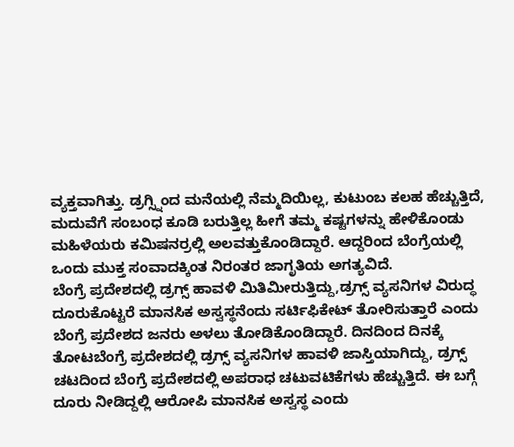ವ್ಯಕ್ತವಾಗಿತ್ತು. ಡ್ರಗ್ಸ್ನಿಂದ ಮನೆಯಲ್ಲಿ ನೆಮ್ಮದಿಯಿಲ್ಲ, ಕುಟುಂಬ ಕಲಹ ಹೆಚ್ಚುತ್ತಿದೆ, ಮದುವೆಗೆ ಸಂಬಂಧ ಕೂಡಿ ಬರುತ್ತಿಲ್ಲ ಹೀಗೆ ತಮ್ಮ ಕಷ್ಟಗಳನ್ನು ಹೇಳಿಕೊಂಡು ಮಹಿಳೆಯರು ಕಮಿಷನರ್ರಲ್ಲಿ ಅಲವತ್ತುಕೊಂಡಿದ್ದಾರೆ. ಆದ್ದರಿಂದ ಬೆಂಗ್ರೆಯಲ್ಲಿ ಒಂದು ಮುಕ್ತ ಸಂವಾದಕ್ಕಿಂತ ನಿರಂತರ ಜಾಗೃತಿಯ ಅಗತ್ಯವಿದೆ.
ಬೆಂಗ್ರೆ ಪ್ರದೇಶದಲ್ಲಿ ಡ್ರಗ್ಸ್ ಹಾವಳಿ ಮಿತಿಮೀರುತ್ತಿದ್ದು,ಡ್ರಗ್ಸ್ ವ್ಯಸನಿಗಳ ವಿರುದ್ಧ ದೂರುಕೊಟ್ಟರೆ ಮಾನಸಿಕ ಅಸ್ವಸ್ಥನೆಂದು ಸರ್ಟಿಫಿಕೇಟ್ ತೋರಿಸುತ್ತಾರೆ ಎಂದು ಬೆಂಗ್ರೆ ಪ್ರದೇಶದ ಜನರು ಅಳಲು ತೋಡಿಕೊಂಡಿದ್ದಾರೆ. ದಿನದಿಂದ ದಿನಕ್ಕೆ ತೋಟಬೆಂಗ್ರೆ ಪ್ರದೇಶದಲ್ಲಿ ಡ್ರಗ್ಸ್ ವ್ಯಸನಿಗಳ ಹಾವಳಿ ಜಾಸ್ತಿಯಾಗಿದ್ದು, ಡ್ರಗ್ಸ್ ಚಟದಿಂದ ಬೆಂಗ್ರೆ ಪ್ರದೇಶದಲ್ಲಿ ಅಪರಾಧ ಚಟುವಟಿಕೆಗಳು ಹೆಚ್ಚುತ್ತಿದೆ. ಈ ಬಗ್ಗೆ ದೂರು ನೀಡಿದ್ದಲ್ಲಿ ಆರೋಪಿ ಮಾನಸಿಕ ಅಸ್ವಸ್ಥ ಎಂದು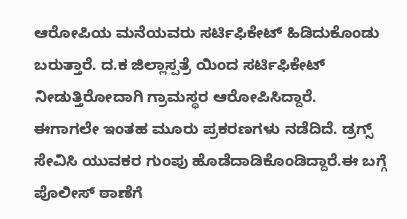ಆರೋಪಿಯ ಮನೆಯವರು ಸರ್ಟಿಫಿಕೇಟ್ ಹಿಡಿದುಕೊಂಡು ಬರುತ್ತಾರೆ. ದ.ಕ ಜಿಲ್ಲಾಸ್ಪತ್ರೆ ಯಿಂದ ಸರ್ಟಿಫಿಕೇಟ್ ನೀಡುತ್ತಿರೋದಾಗಿ ಗ್ರಾಮಸ್ಥರ ಆರೋಪಿಸಿದ್ದಾರೆ.
ಈಗಾಗಲೇ ಇಂತಹ ಮೂರು ಪ್ರಕರಣಗಳು ನಡೆದಿದೆ. ಡ್ರಗ್ಸ್ ಸೇವಿಸಿ ಯುವಕರ ಗುಂಪು ಹೊಡೆದಾಡಿಕೊಂಡಿದ್ದಾರೆ.ಈ ಬಗ್ಗೆ ಪೊಲೀಸ್ ಠಾಣೆಗೆ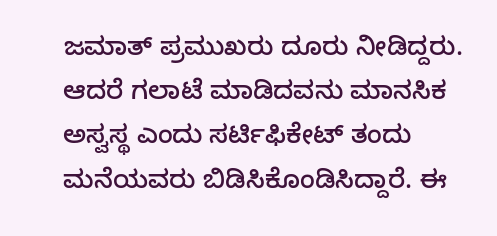ಜಮಾತ್ ಪ್ರಮುಖರು ದೂರು ನೀಡಿದ್ದರು. ಆದರೆ ಗಲಾಟೆ ಮಾಡಿದವನು ಮಾನಸಿಕ ಅಸ್ವಸ್ಥ ಎಂದು ಸರ್ಟಿಫಿಕೇಟ್ ತಂದು ಮನೆಯವರು ಬಿಡಿಸಿಕೊಂಡಿಸಿದ್ದಾರೆ. ಈ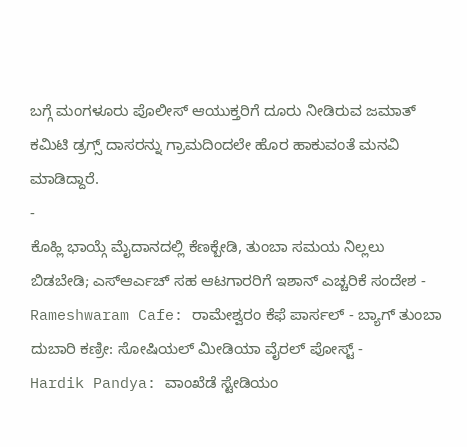ಬಗ್ಗೆ ಮಂಗಳೂರು ಪೊಲೀಸ್ ಆಯುಕ್ತರಿಗೆ ದೂರು ನೀಡಿರುವ ಜಮಾತ್ ಕಮಿಟಿ ಡ್ರಗ್ಸ್ ದಾಸರನ್ನು ಗ್ರಾಮದಿಂದಲೇ ಹೊರ ಹಾಕುವಂತೆ ಮನವಿ ಮಾಡಿದ್ದಾರೆ.
-
ಕೊಹ್ಲಿ ಭಾಯ್ಗೆ ಮೈದಾನದಲ್ಲಿ ಕೆಣಕ್ಬೇಡಿ, ತುಂಬಾ ಸಮಯ ನಿಲ್ಲಲು ಬಿಡಬೇಡಿ; ಎಸ್ಆರ್ಎಚ್ ಸಹ ಆಟಗಾರರಿಗೆ ಇಶಾನ್ ಎಚ್ಚರಿಕೆ ಸಂದೇಶ -
Rameshwaram Cafe: ರಾಮೇಶ್ವರಂ ಕೆಫೆ ಪಾರ್ಸಲ್ - ಬ್ಯಾಗ್ ತುಂಬಾ ದುಬಾರಿ ಕಣ್ರೀ: ಸೋಷಿಯಲ್ ಮೀಡಿಯಾ ವೈರಲ್ ಪೋಸ್ಟ್ -
Hardik Pandya: ವಾಂಖೆಡೆ ಸ್ಟೇಡಿಯಂ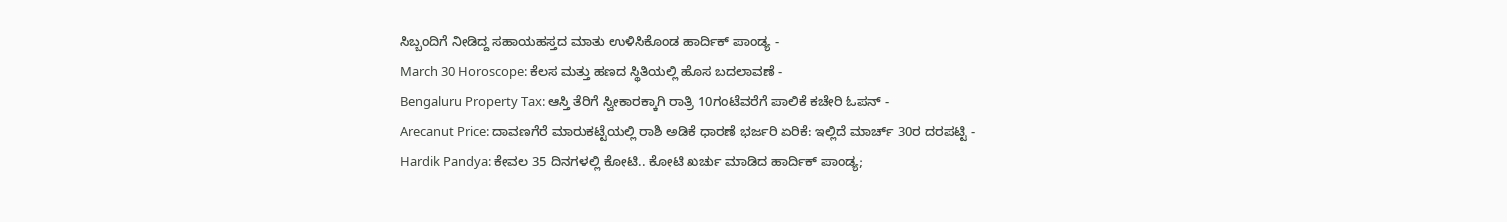ಸಿಬ್ಬಂದಿಗೆ ನೀಡಿದ್ದ ಸಹಾಯಹಸ್ತದ ಮಾತು ಉಳಿಸಿಕೊಂಡ ಹಾರ್ದಿಕ್ ಪಾಂಡ್ಯ -
March 30 Horoscope: ಕೆಲಸ ಮತ್ತು ಹಣದ ಸ್ಥಿತಿಯಲ್ಲಿ ಹೊಸ ಬದಲಾವಣೆ -
Bengaluru Property Tax: ಆಸ್ತಿ ತೆರಿಗೆ ಸ್ವೀಕಾರಕ್ಕಾಗಿ ರಾತ್ರಿ 10ಗಂಟೆವರೆಗೆ ಪಾಲಿಕೆ ಕಚೇರಿ ಓಪನ್ -
Arecanut Price: ದಾವಣಗೆರೆ ಮಾರುಕಟ್ಟೆಯಲ್ಲಿ ರಾಶಿ ಅಡಿಕೆ ಧಾರಣೆ ಭರ್ಜರಿ ಏರಿಕೆ: ಇಲ್ಲಿದೆ ಮಾರ್ಚ್ 30ರ ದರಪಟ್ಟಿ -
Hardik Pandya: ಕೇವಲ 35 ದಿನಗಳಲ್ಲಿ ಕೋಟಿ.. ಕೋಟಿ ಖರ್ಚು ಮಾಡಿದ ಹಾರ್ದಿಕ್ ಪಾಂಡ್ಯ;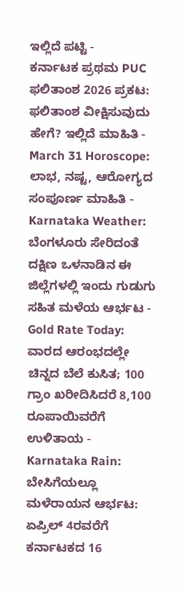ಇಲ್ಲಿದೆ ಪಟ್ಟಿ -
ಕರ್ನಾಟಕ ಪ್ರಥಮ PUC ಫಲಿತಾಂಶ 2026 ಪ್ರಕಟ: ಫಲಿತಾಂಶ ವೀಕ್ಷಿಸುವುದು ಹೇಗೆ? ಇಲ್ಲಿದೆ ಮಾಹಿತಿ -
March 31 Horoscope: ಲಾಭ, ನಷ್ಟ, ಆರೋಗ್ಯದ ಸಂಪೂರ್ಣ ಮಾಹಿತಿ -
Karnataka Weather: ಬೆಂಗಳೂರು ಸೇರಿದಂತೆ ದಕ್ಷಿಣ ಒಳನಾಡಿನ ಈ ಜಿಲ್ಲೆಗಳಲ್ಲಿ ಇಂದು ಗುಡುಗು ಸಹಿತ ಮಳೆಯ ಆರ್ಭಟ -
Gold Rate Today: ವಾರದ ಆರಂಭದಲ್ಲೇ ಚಿನ್ನದ ಬೆಲೆ ಕುಸಿತ; 100 ಗ್ರಾಂ ಖರೀದಿಸಿದರೆ 8,100 ರೂಪಾಯಿವರೆಗೆ ಉಳಿತಾಯ -
Karnataka Rain: ಬೇಸಿಗೆಯಲ್ಲೂ ಮಳೆರಾಯನ ಆರ್ಭಟ: ಏಪ್ರಿಲ್ 4ರವರೆಗೆ ಕರ್ನಾಟಕದ 16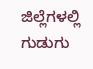ಜಿಲ್ಲೆಗಳಲ್ಲಿ ಗುಡುಗು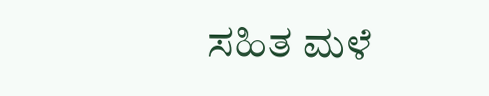ಸಹಿತ ಮಳೆ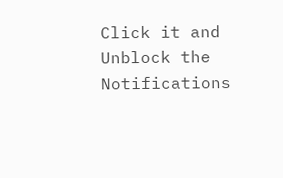Click it and Unblock the Notifications